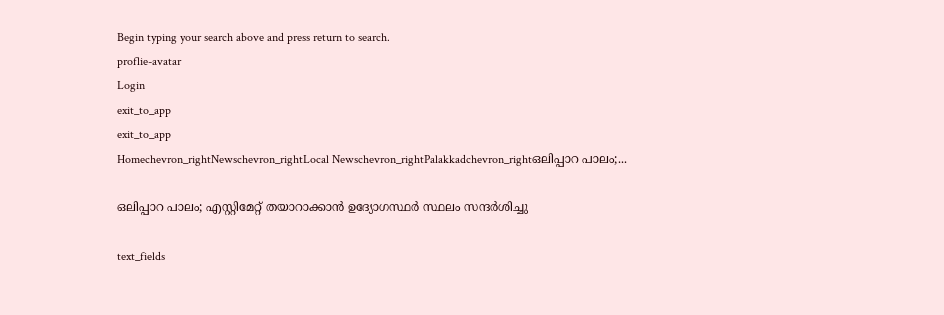Begin typing your search above and press return to search.
proflie-avatar
Login
exit_to_app
exit_to_app
Homechevron_rightNewschevron_rightLocal Newschevron_rightPalakkadchevron_rightഒലിപ്പാറ പാലം;...

ഒലിപ്പാറ പാലം; എസ്റ്റിമേറ്റ് തയാറാക്കാൻ ഉദ്യോഗസ്ഥർ സ്ഥലം സന്ദർശിച്ചു

text_fields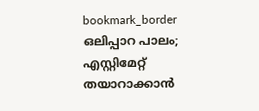bookmark_border
ഒലിപ്പാറ പാലം; എസ്റ്റിമേറ്റ് തയാറാക്കാൻ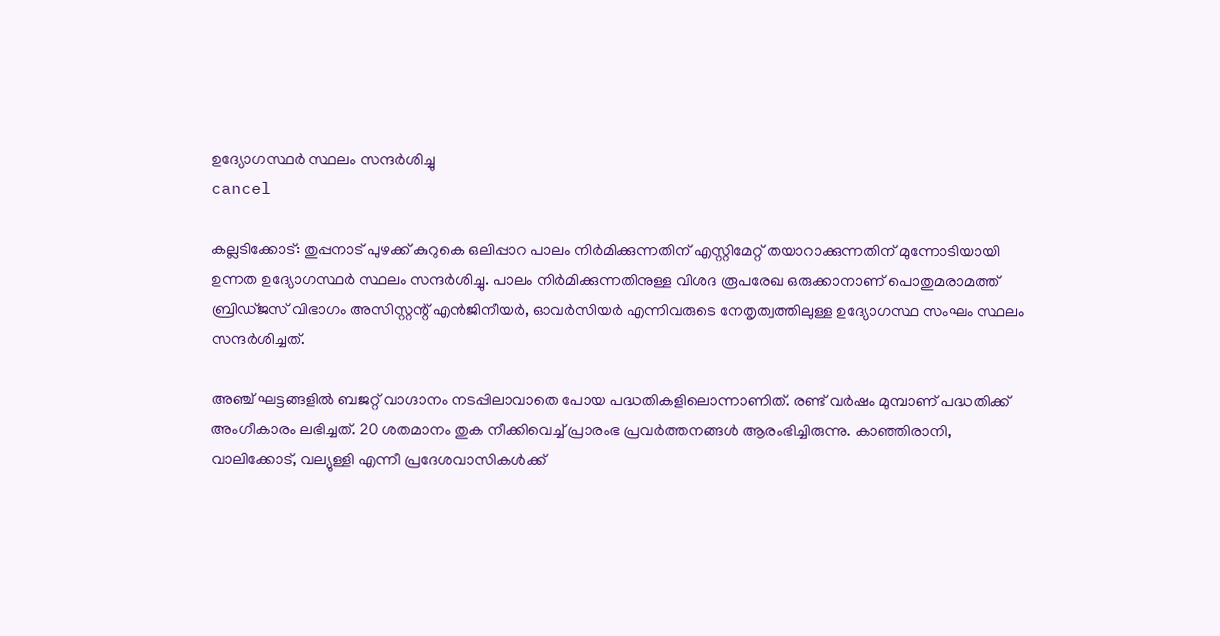ഉദ്യോഗസ്ഥർ സ്ഥലം സന്ദർശിച്ചു
cancel

കല്ലടിക്കോട്: തുപ്പനാട് പുഴക്ക് കുറുകെ ഒലിപ്പാറ പാലം നിർമിക്കുന്നതിന് എസ്റ്റിമേറ്റ് തയാറാക്കുന്നതിന് മുന്നോടിയായി ഉന്നത ഉദ്യോഗസ്ഥർ സ്ഥലം സന്ദർശിച്ചു. പാലം നിർമിക്കുന്നതിനുള്ള വിശദ രൂപരേഖ ഒരുക്കാനാണ് പൊതുമരാമത്ത് ബ്രിഡ്ജസ് വിഭാഗം അസിസ്റ്റന്റ് എൻജിനീയർ, ഓവർസിയർ എന്നിവരുടെ നേതൃത്വത്തിലുള്ള ഉദ്യോഗസ്ഥ സംഘം സ്ഥലം സന്ദർശിച്ചത്.

അഞ്ച് ഘട്ടങ്ങളിൽ ബജറ്റ് വാഗ്ദാനം നടപ്പിലാവാതെ പോയ പദ്ധതികളിലൊന്നാണിത്. രണ്ട് വർഷം മുമ്പാണ് പദ്ധതിക്ക് അംഗീകാരം ലഭിച്ചത്. 20 ശതമാനം തുക നീക്കിവെച്ച് പ്രാരംഭ പ്രവർത്തനങ്ങൾ ആരംഭിച്ചിരുന്നു. കാഞ്ഞിരാനി, വാലിക്കോട്, വല്യുള്ളി എന്നീ പ്രദേശവാസികൾക്ക്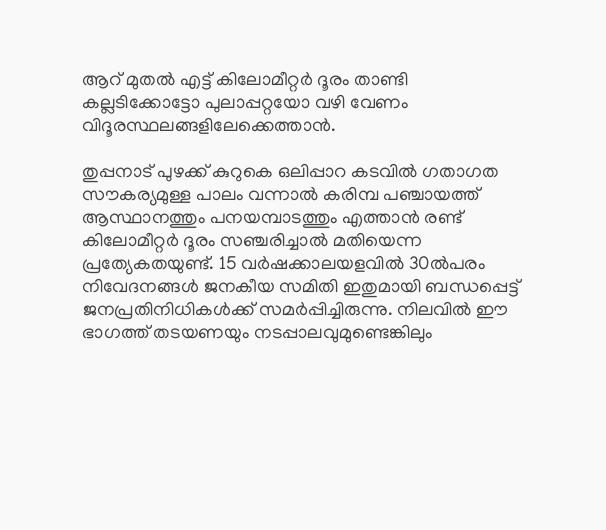ആറ് മുതൽ എട്ട് കിലോമീറ്റർ ദൂരം താണ്ടി കല്ലടിക്കോട്ടോ പുലാപ്പറ്റയോ വഴി വേണം വിദൂരസ്ഥലങ്ങളിലേക്കെത്താൻ.

തുപ്പനാട് പുഴക്ക് കുറുകെ ഒലിപ്പാറ കടവിൽ ഗതാഗത സൗകര്യമുള്ള പാലം വന്നാൽ കരിമ്പ പഞ്ചായത്ത് ആസ്ഥാനത്തും പനയമ്പാടത്തും എത്താൻ രണ്ട് കിലോമീറ്റർ ദൂരം സഞ്ചരിച്ചാൽ മതിയെന്ന പ്രത്യേകതയുണ്ട്. 15 വർഷക്കാലയളവിൽ 30ൽപരം നിവേദനങ്ങൾ ജനകീയ സമിതി ഇതുമായി ബന്ധപ്പെട്ട് ജനപ്രതിനിധികൾക്ക് സമർപ്പിച്ചിരുന്നു. നിലവിൽ ഈ ഭാഗത്ത് തടയണയും നടപ്പാലവുമുണ്ടെങ്കിലും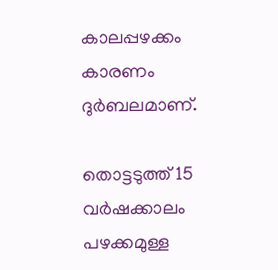കാലപ്പഴക്കം കാരണം ദുർബലമാണ്.

തൊട്ടടുത്ത് 15 വർഷക്കാലം പഴക്കമുള്ള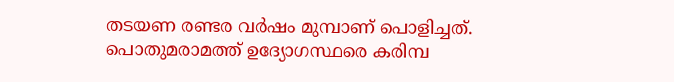തടയണ രണ്ടര വർഷം മുമ്പാണ് പൊളിച്ചത്. പൊതുമരാമത്ത് ഉദ്യോഗസ്ഥരെ കരിമ്പ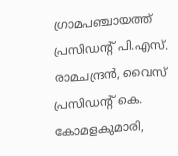ഗ്രാമപഞ്ചായത്ത് പ്രസിഡന്റ് പി.എസ്. രാമചന്ദ്രൻ, വൈസ് പ്രസിഡന്റ് കെ. കോമളകുമാരി,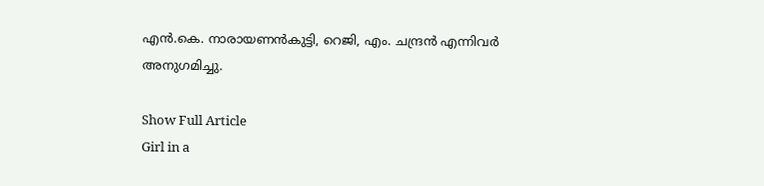എൻ.കെ. നാരായണൻകുട്ടി, റെജി, എം. ചന്ദ്രൻ എന്നിവർ അനുഗമിച്ചു.

Show Full Article
Girl in a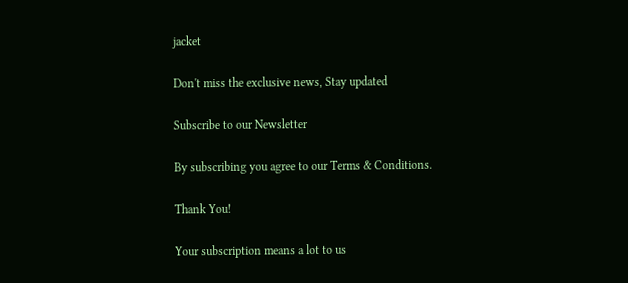jacket

Don't miss the exclusive news, Stay updated

Subscribe to our Newsletter

By subscribing you agree to our Terms & Conditions.

Thank You!

Your subscription means a lot to us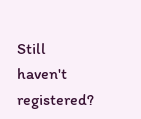Still haven't registered?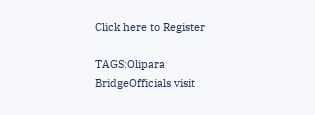Click here to Register

TAGS:Olipara BridgeOfficials visit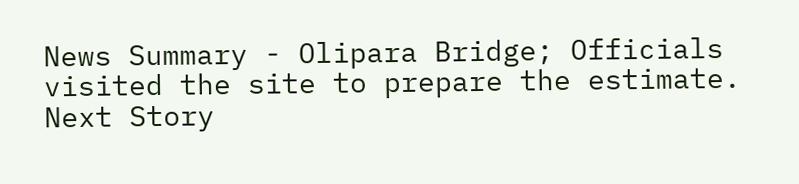News Summary - Olipara Bridge; Officials visited the site to prepare the estimate.
Next Story